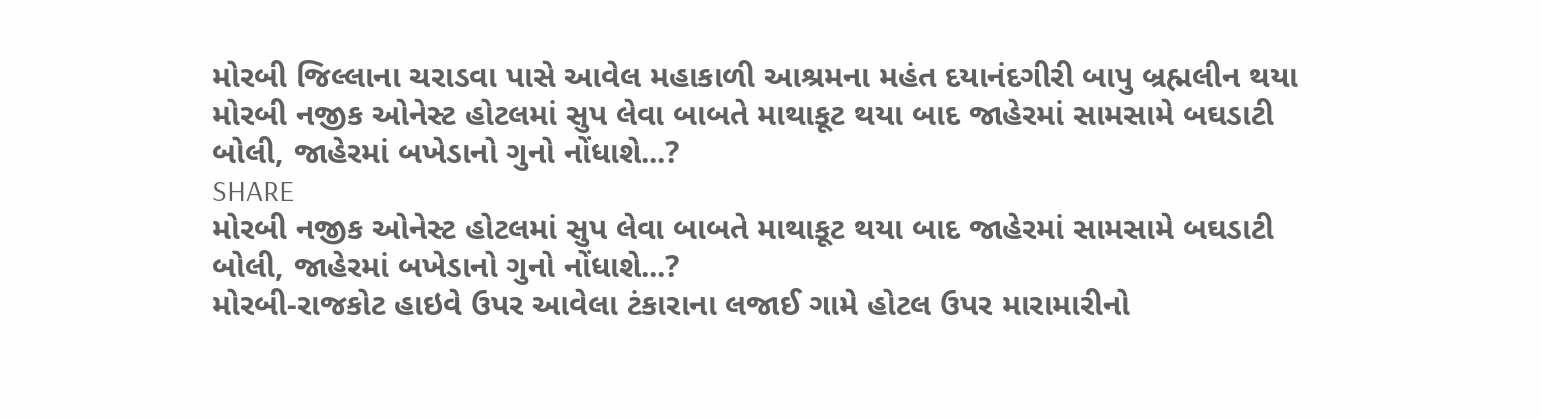મોરબી જિલ્લાના ચરાડવા પાસે આવેલ મહાકાળી આશ્રમના મહંત દયાનંદગીરી બાપુ બ્રહ્મલીન થયા
મોરબી નજીક ઓનેસ્ટ હોટલમાં સુપ લેવા બાબતે માથાકૂટ થયા બાદ જાહેરમાં સામસામે બઘડાટી બોલી, જાહેરમાં બખેડાનો ગુનો નોંધાશે...?
SHARE
મોરબી નજીક ઓનેસ્ટ હોટલમાં સુપ લેવા બાબતે માથાકૂટ થયા બાદ જાહેરમાં સામસામે બઘડાટી બોલી, જાહેરમાં બખેડાનો ગુનો નોંધાશે...?
મોરબી-રાજકોટ હાઇવે ઉપર આવેલા ટંકારાના લજાઈ ગામે હોટલ ઉપર મારામારીનો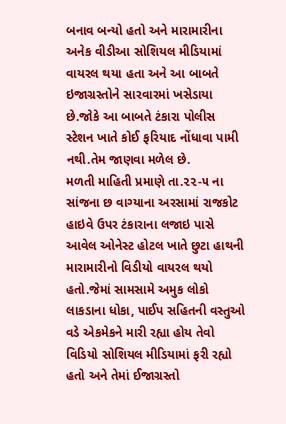બનાવ બન્યો હતો અને મારામારીના અનેક વીડીઆ સોશિયલ મીડિયામાં વાયરલ થયા હતા અને આ બાબતે ઇજાગ્રસ્તોને સારવારમાં ખસેડાયા છે.જોકે આ બાબતે ટંકારા પોલીસ સ્ટેશન ખાતે કોઈ ફરિયાદ નોંધાવા પામી નથી.તેમ જાણવા મળેલ છે.
મળતી માહિતી પ્રમાણે તા.૨૨-૫ ના સાંજના છ વાગ્યાના અરસામાં રાજકોટ હાઇવે ઉપર ટંકારાના લજાઇ પાસે આવેલ ઓનેસ્ટ હોટલ ખાતે છુટા હાથની મારામારીનો વિડીયો વાયરલ થયો હતો.જેમાં સામસામે અમુક લોકો લાકડાના ધોકા, પાઈપ સહિતની વસ્તુઓ વડે એકમેકને મારી રહ્યા હોય તેવો વિડિયો સોશિયલ મીડિયામાં ફરી રહ્યો હતો અને તેમાં ઈજાગ્રસ્તો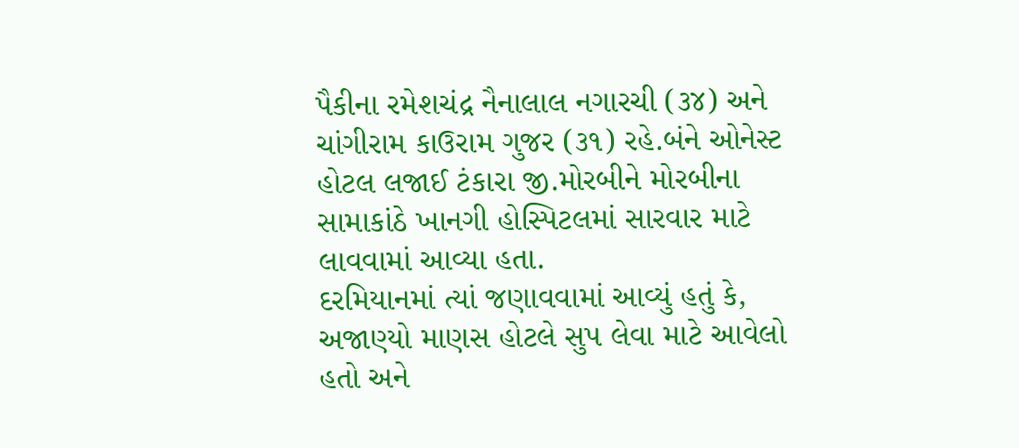પૈકીના રમેશચંદ્ર નૈનાલાલ નગારચી (૩૪) અને ચાંગીરામ કાઉરામ ગુજર (૩૧) રહે.બંને ઓનેસ્ટ હોટલ લજાઈ ટંકારા જી.મોરબીને મોરબીના સામાકાંઠે ખાનગી હોસ્પિટલમાં સારવાર માટે લાવવામાં આવ્યા હતા.
દરમિયાનમાં ત્યાં જણાવવામાં આવ્યું હતું કે, અજાણ્યો માણસ હોટલે સુપ લેવા માટે આવેલો હતો અને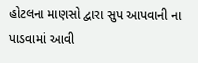હોટલના માણસો દ્વારા સુપ આપવાની ના પાડવામાં આવી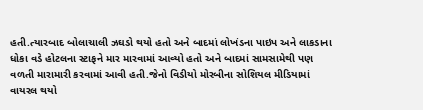હતી.ત્યારબાદ બોલાચાલી ઝઘડો થયો હતો અને બાદમાં લોખંડના પાઇપ અને લાકડાના ધોકા વડે હોટલના સ્ટાફને માર મારવામાં આવ્યો હતો અને બાદમાં સામસામેથી પણ વળતી મારામારી કરવામાં આવી હતી.જેનો વિડીયો મોરબીના સોશિયલ મીડિયામાં વાયરલ થયો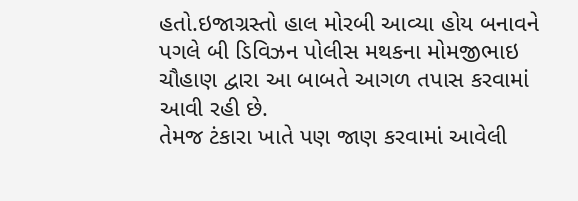હતો.ઇજાગ્રસ્તો હાલ મોરબી આવ્યા હોય બનાવને પગલે બી ડિવિઝન પોલીસ મથકના મોમજીભાઇ ચૌહાણ દ્વારા આ બાબતે આગળ તપાસ કરવામાં આવી રહી છે.
તેમજ ટંકારા ખાતે પણ જાણ કરવામાં આવેલી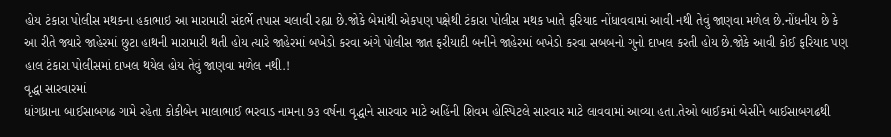હોય ટંકારા પોલીસ મથકના હકાભાઇ આ મારામારી સંદર્ભે તપાસ ચલાવી રહ્યા છે.જોકે બેમાંથી એકપણ પક્ષેથી ટંકારા પોલીસ મથક ખાતે ફરિયાદ નોંધાવવામાં આવી નથી તેવું જાણવા મળેલ છે.નોંધનીય છે કે આ રીતે જ્યારે જાહેરમાં છુટા હાથની મારામારી થતી હોય ત્યારે જાહેરમાં બખેડો કરવા અંગે પોલીસ જાત ફરીયાદી બનીને જાહેરમાં બખેડો કરવા સબબનો ગુનો દાખલ કરતી હોય છે.જોકે આવી કોઈ ફરિયાદ પણ હાલ ટંકારા પોલીસમાં દાખલ થયેલ હોય તેવું જાણવા મળેલ નથી.!
વૃદ્ધા સારવારમાં
ધાંગધ્રાના બાઈસાબગઢ ગામે રહેતા કોકીબેન માલાભાઈ ભરવાડ નામના ૭૩ વર્ષના વૃદ્ધાને સારવાર માટે અહિંની શિવમ હોસ્પિટલે સારવાર માટે લાવવામાં આવ્યા હતા.તેઓ બાઈકમાં બેસીને બાઈસાબગઢથી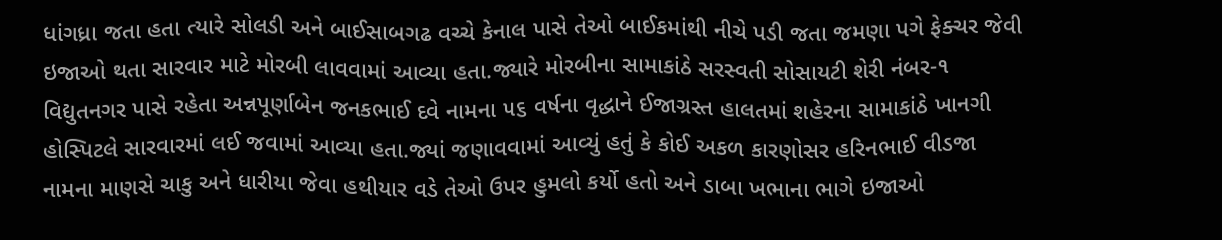ધાંગધ્રા જતા હતા ત્યારે સોલડી અને બાઈસાબગઢ વચ્ચે કેનાલ પાસે તેઓ બાઈકમાંથી નીચે પડી જતા જમણા પગે ફેક્ચર જેવી ઇજાઓ થતા સારવાર માટે મોરબી લાવવામાં આવ્યા હતા.જ્યારે મોરબીના સામાકાંઠે સરસ્વતી સોસાયટી શેરી નંબર-૧ વિદ્યુતનગર પાસે રહેતા અન્નપૂર્ણાબેન જનકભાઈ દવે નામના ૫૬ વર્ષના વૃદ્ધાને ઈજાગ્રસ્ત હાલતમાં શહેરના સામાકાંઠે ખાનગી હોસ્પિટલે સારવારમાં લઈ જવામાં આવ્યા હતા.જ્યાં જણાવવામાં આવ્યું હતું કે કોઈ અકળ કારણોસર હરિનભાઈ વીડજા નામના માણસે ચાકુ અને ધારીયા જેવા હથીયાર વડે તેઓ ઉપર હુમલો કર્યો હતો અને ડાબા ખભાના ભાગે ઇજાઓ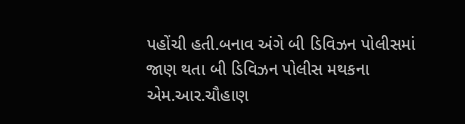પહોંચી હતી.બનાવ અંગે બી ડિવિઝન પોલીસમાં જાણ થતા બી ડિવિઝન પોલીસ મથકના એમ.આર.ચૌહાણ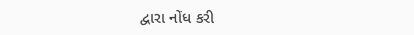દ્વારા નોંધ કરી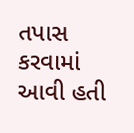તપાસ કરવામાં આવી હતી